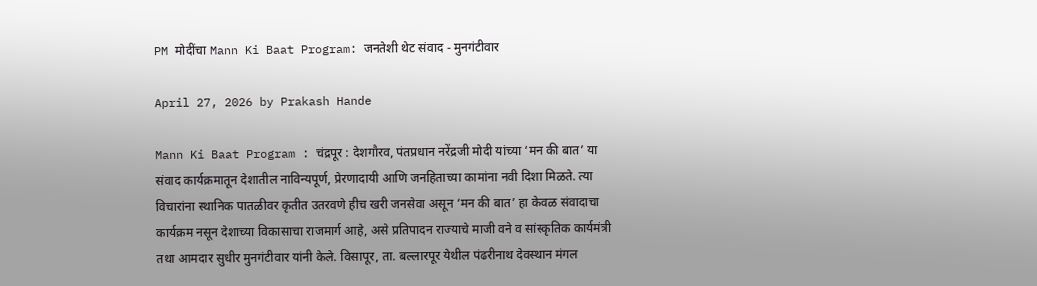PM मोदींचा Mann Ki Baat Program: जनतेशी थेट संवाद - मुनगंटीवार

April 27, 2026 by Prakash Hande

Mann Ki Baat Program : चंद्रपूर : देशगौरव, पंतप्रधान नरेंद्रजी मोदी यांच्या ‘मन की बात’ या संवाद कार्यक्रमातून देशातील नाविन्यपूर्ण, प्रेरणादायी आणि जनहिताच्या कामांना नवी दिशा मिळते. त्या विचारांना स्थानिक पातळीवर कृतीत उतरवणे हीच खरी जनसेवा असून ‘मन की बात’ हा केवळ संवादाचा कार्यक्रम नसून देशाच्या विकासाचा राजमार्ग आहे, असे प्रतिपादन राज्याचे माजी वने व सांस्कृतिक कार्यमंत्री तथा आमदार सुधीर मुनगंटीवार यांनी केले. विसापूर, ता. बल्लारपूर येथील पंढरीनाथ देवस्थान मंगल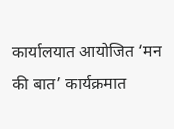कार्यालयात आयोजित ‘मन की बात’ कार्यक्रमात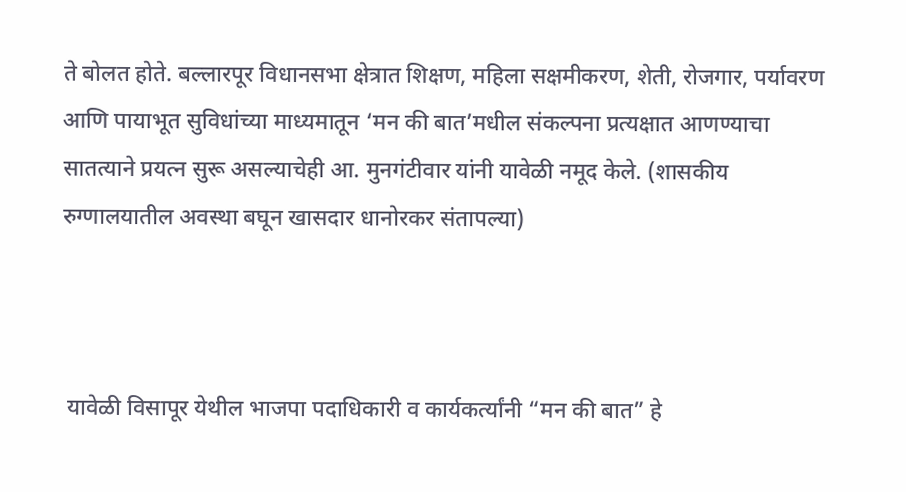ते बोलत होते. बल्लारपूर विधानसभा क्षेत्रात शिक्षण, महिला सक्षमीकरण, शेती, रोजगार, पर्यावरण आणि पायाभूत सुविधांच्या माध्यमातून ‘मन की बात’मधील संकल्पना प्रत्यक्षात आणण्याचा सातत्याने प्रयत्न सुरू असल्याचेही आ. मुनगंटीवार यांनी यावेळी नमूद केले. (शासकीय रुग्णालयातील अवस्था बघून खासदार धानोरकर संतापल्या)



 यावेळी विसापूर येथील भाजपा पदाधिकारी व कार्यकर्त्यांनी “मन की बात” हे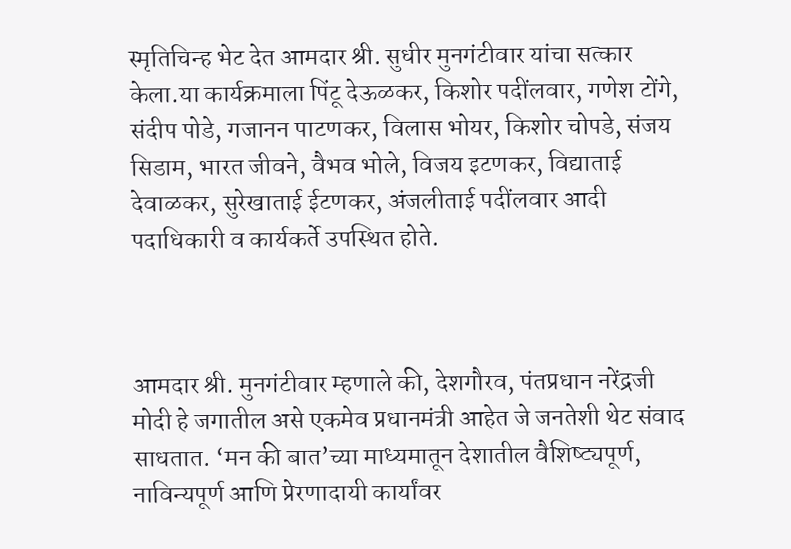स्मृतिचिन्ह भेट देत आमदार श्री. सुधीर मुनगंटीवार यांचा सत्कार केला.या कार्यक्रमाला पिंटू देऊळकर, किशोर पदींलवार, गणेश टोंगे, संदीप पोडे, गजानन पाटणकर, विलास भोयर, किशोर चोपडे, संजय सिडाम, भारत जीवने, वैभव भोले, विजय इटणकर, विद्याताई देवाळकर, सुरेखाताई ईटणकर, अंजलीताई पदींलवार आदी पदाधिकारी व कार्यकर्ते उपस्थित होते.



आमदार श्री. मुनगंटीवार म्हणाले की, देशगौरव, पंतप्रधान नरेंद्रजी मोदी हे जगातील असे एकमेव प्रधानमंत्री आहेत जे जनतेशी थेट संवाद साधतात. ‘मन की बात’च्या माध्यमातून देशातील वैशिष्ट्यपूर्ण, नाविन्यपूर्ण आणि प्रेरणादायी कार्यांवर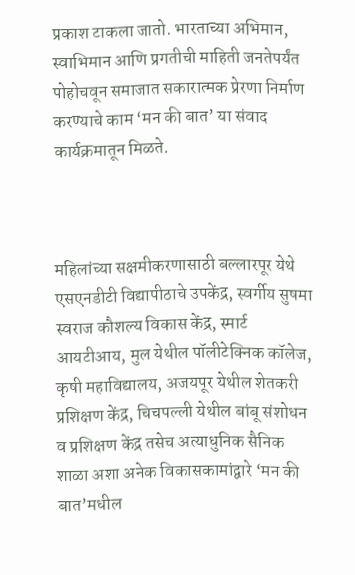प्रकाश टाकला जातो. भारताच्या अभिमान, स्वाभिमान आणि प्रगतीची माहिती जनतेपर्यंत पोहोचवून समाजात सकारात्मक प्रेरणा निर्माण करण्याचे काम ‘मन की बात’ या संवाद कार्यक्रमातून मिळते.



महिलांच्या सक्षमीकरणासाठी बल्लारपूर येथे एसएनडीटी विद्यापीठाचे उपकेंद्र, स्वर्गीय सुषमा स्वराज कौशल्य विकास केंद्र, स्मार्ट आयटीआय, मुल येथील पॉलीटेक्निक कॉलेज, कृषी महाविद्यालय, अजयपूर येथील शेतकरी प्रशिक्षण केंद्र, चिचपल्ली येथील बांबू संशोधन व प्रशिक्षण केंद्र तसेच अत्याधुनिक सैनिक शाळा अशा अनेक विकासकामांद्वारे ‘मन की बात’मधील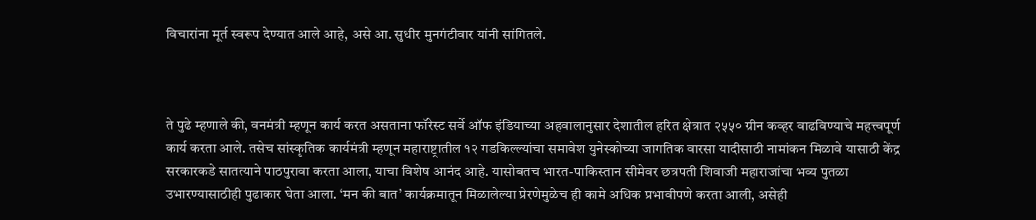विचारांना मूर्त स्वरूप देण्यात आले आहे, असे आ. सुधीर मुनगंटीवार यांनी सांगितले.



ते पुढे म्हणाले की, वनमंत्री म्हणून कार्य करत असताना फॉरेस्ट सर्वे ऑफ इंडियाच्या अहवालानुसार देशातील हरित क्षेत्रात २५५० ग्रीन कव्हर वाढविण्याचे महत्त्वपूर्ण कार्य करता आले. तसेच सांस्कृतिक कार्यमंत्री म्हणून महाराष्ट्रातील १२ गडकिल्ल्यांचा समावेश युनेस्कोच्या जागतिक वारसा यादीसाठी नामांकन मिळावे यासाठी केंद्र सरकारकडे सातत्याने पाठपुरावा करता आला, याचा विशेष आनंद आहे. यासोबतच भारत-पाकिस्तान सीमेवर छत्रपती शिवाजी महाराजांचा भव्य पुतळा उभारण्यासाठीही पुढाकार घेता आला. ‘मन की बात’ कार्यक्रमातून मिळालेल्या प्रेरणेमुळेच ही कामे अधिक प्रभावीपणे करता आली, असेही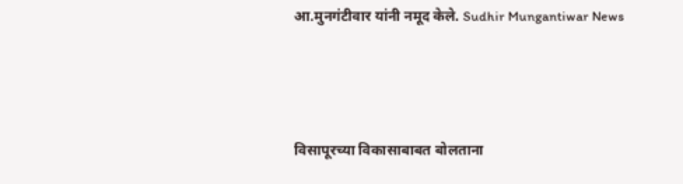आ.मुनगंटीवार यांनी नमूद केले. Sudhir Mungantiwar News



विसापूरच्या विकासाबाबत बोलताना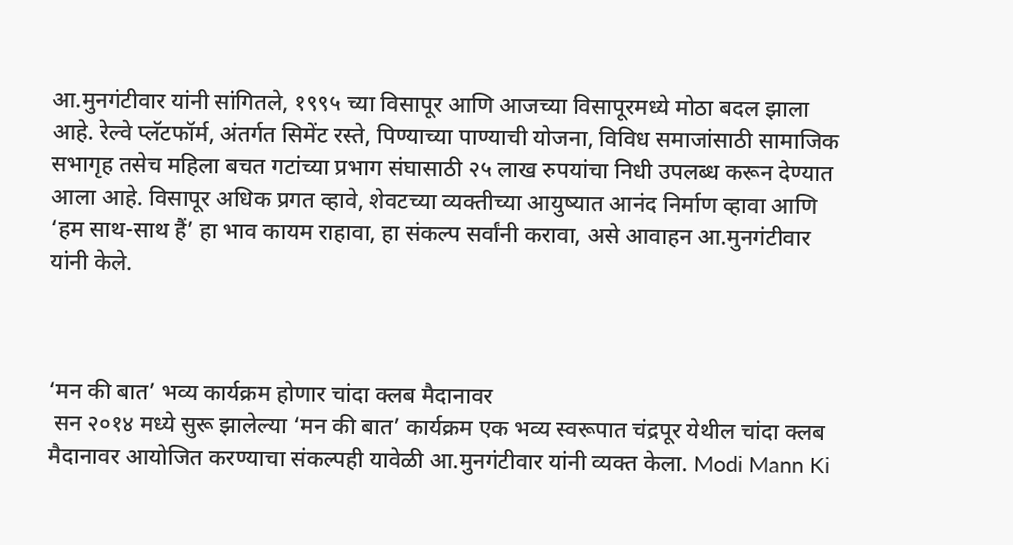आ.मुनगंटीवार यांनी सांगितले, १९९५ च्या विसापूर आणि आजच्या विसापूरमध्ये मोठा बदल झाला आहे. रेल्वे प्लॅटफॉर्म, अंतर्गत सिमेंट रस्ते, पिण्याच्या पाण्याची योजना, विविध समाजांसाठी सामाजिक सभागृह तसेच महिला बचत गटांच्या प्रभाग संघासाठी २५ लाख रुपयांचा निधी उपलब्ध करून देण्यात आला आहे. विसापूर अधिक प्रगत व्हावे, शेवटच्या व्यक्तीच्या आयुष्यात आनंद निर्माण व्हावा आणि ‘हम साथ-साथ हैं’ हा भाव कायम राहावा, हा संकल्प सर्वांनी करावा, असे आवाहन आ.मुनगंटीवार यांनी केले.



‘मन की बात’ भव्य कार्यक्रम होणार चांदा क्लब मैदानावर
 सन २०१४ मध्ये सुरू झालेल्या ‘मन की बात’ कार्यक्रम एक भव्य स्वरूपात चंद्रपूर येथील चांदा क्लब मैदानावर आयोजित करण्याचा संकल्पही यावेळी आ.मुनगंटीवार यांनी व्यक्त केला. Modi Mann Ki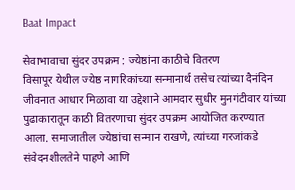Baat Impact

सेवाभावाचा सुंदर उपक्रम : ज्येष्ठांना काठीचे वितरण
विसापूर येथील ज्येष्ठ नागरिकांच्या सन्मानार्थ तसेच त्यांच्या दैनंदिन जीवनात आधार मिळावा या उद्देशाने आमदार सुधीर मुनगंटीवार यांच्या पुढाकारातून काठी वितरणाचा सुंदर उपक्रम आयोजित करण्यात आला. समाजातील ज्येष्ठांचा सन्मान राखणे, त्यांच्या गरजांकडे संवेदनशीलतेने पाहणे आणि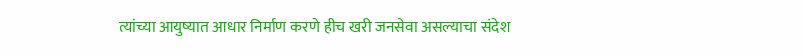त्यांच्या आयुष्यात आधार निर्माण करणे हीच खरी जनसेवा असल्याचा संदेश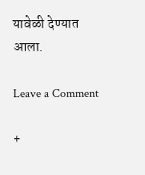यावेळी देण्यात आला.

Leave a Comment

+